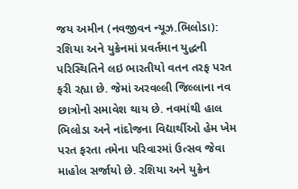જય અમીન (નવજીવન ન્યૂઝ.ભિલોડા): રશિયા અને યુક્રેનમાં પ્રવર્તમાન યુદ્ધની પરિસ્થિતિને લઇ ભારતીયો વતન તરફ પરત ફરી રહ્યા છે. જેમાં અરવલ્લી જિલ્લાના નવ છાત્રોનો સમાવેશ થાય છે. નવમાંથી હાલ ભિલોડા અને નાંદોજના વિદ્યાર્થીઓ હેમ ખેમ પરત ફરતા તમેના પરિવારમાં ઉત્સવ જેવા માહોલ સર્જાયો છે. રશિયા અને યુક્રેન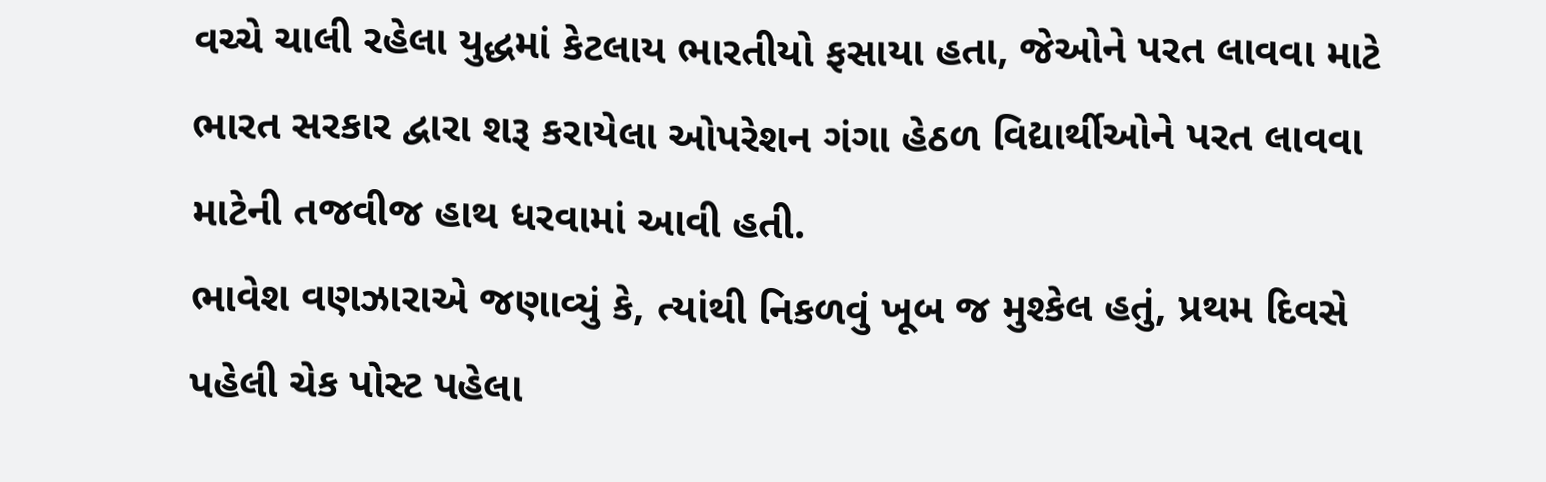વચ્ચે ચાલી રહેલા યુદ્ધમાં કેટલાય ભારતીયો ફસાયા હતા, જેઓને પરત લાવવા માટે ભારત સરકાર દ્વારા શરૂ કરાયેલા ઓપરેશન ગંગા હેઠળ વિદ્યાર્થીઓને પરત લાવવા માટેની તજવીજ હાથ ધરવામાં આવી હતી.
ભાવેશ વણઝારાએ જણાવ્યું કે, ત્યાંથી નિકળવું ખૂબ જ મુશ્કેલ હતું, પ્રથમ દિવસે પહેલી ચેક પોસ્ટ પહેલા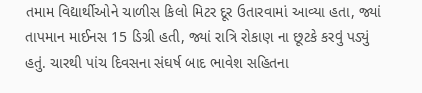તમામ વિદ્યાર્થીઓને ચાળીસ કિલો મિટર દૂર ઉતારવામાં આવ્યા હતા, જ્યાં તાપમાન માઈનસ 15 ડિગ્રી હતી, જ્યાં રાત્રિ રોકાણ ના છૂટકે કરવું પડ્યું હતું. ચારથી પાંચ દિવસના સંઘર્ષ બાદ ભાવેશ સહિતના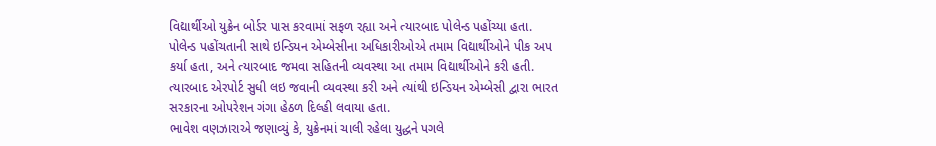વિદ્યાર્થીઓ યુક્રેન બોર્ડર પાસ કરવામાં સફળ રહ્યા અને ત્યારબાદ પોલેન્ડ પહોંચ્યા હતા. પોલેન્ડ પહોંચતાની સાથે ઇન્ડિયન એમ્બેસીના અધિકારીઓએ તમામ વિદ્યાર્થીઓને પીક અપ કર્યા હતા, અને ત્યારબાદ જમવા સહિતની વ્યવસ્થા આ તમામ વિદ્યાર્થીઓને કરી હતી. ત્યારબાદ એરપોર્ટ સુધી લઇ જવાની વ્યવસ્થા કરી અને ત્યાંથી ઇન્ડિયન એમ્બેસી દ્વારા ભારત સરકારના ઓપરેશન ગંગા હેઠળ દિલ્હી લવાયા હતા.
ભાવેશ વણઝારાએ જણાવ્યું કે, યુક્રેનમાં ચાલી રહેલા યુદ્ધને પગલે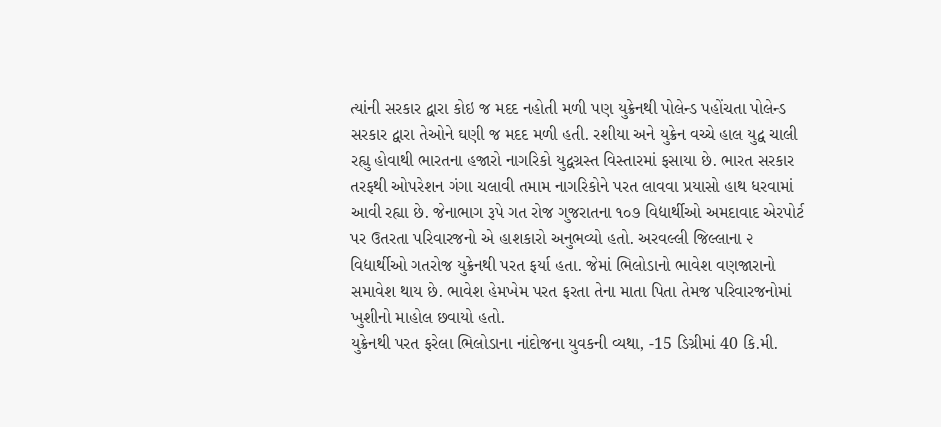ત્યાંની સરકાર દ્વારા કોઇ જ મદદ નહોતી મળી પણ યુક્રેનથી પોલેન્ડ પહોંચતા પોલેન્ડ સરકાર દ્વારા તેઓને ઘણી જ મદદ મળી હતી. રશીયા અને યુક્રેન વચ્ચે હાલ યુદ્વ ચાલી રહ્યુ હોવાથી ભારતના હજારો નાગરિકો યુદ્વગ્રસ્ત વિસ્તારમાં ફસાયા છે. ભારત સરકાર તરફથી ઓપરેશન ગંગા ચલાવી તમામ નાગરિકોને પરત લાવવા પ્રયાસો હાથ ધરવામાં આવી રહ્યા છે. જેનાભાગ રૂપે ગત રોજ ગુજરાતના ૧૦૭ વિદ્યાર્થીઓ અમદાવાદ એરપોર્ટ પર ઉતરતા પરિવારજનો એ હાશકારો અનુભવ્યો હતો. અરવલ્લી જિલ્લાના ૨ વિદ્યાર્થીઓ ગતરોજ યુક્રેનથી પરત ફર્યા હતા. જેમાં ભિલોડાનો ભાવેશ વણજારાનો સમાવેશ થાય છે. ભાવેશ હેમખેમ પરત ફરતા તેના માતા પિતા તેમજ પરિવારજનોમાં ખુશીનો માહોલ છવાયો હતો.
યુક્રેનથી પરત ફરેલા ભિલોડાના નાંદોજના યુવકની વ્યથા, -15 ડિગ્રીમાં 40 કિ.મી.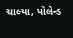ચાલ્યા, પોલેન્ડ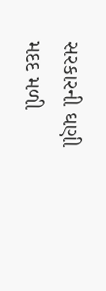સરકારની ઘણી મદદ મળી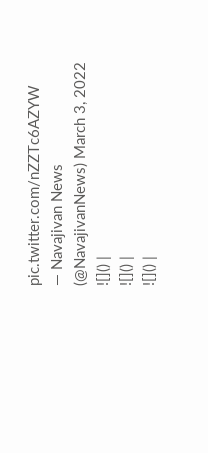pic.twitter.com/nZZTc6AZYW
— Navajivan News (@NavajivanNews) March 3, 2022
![]() |
![]() |
![]() |